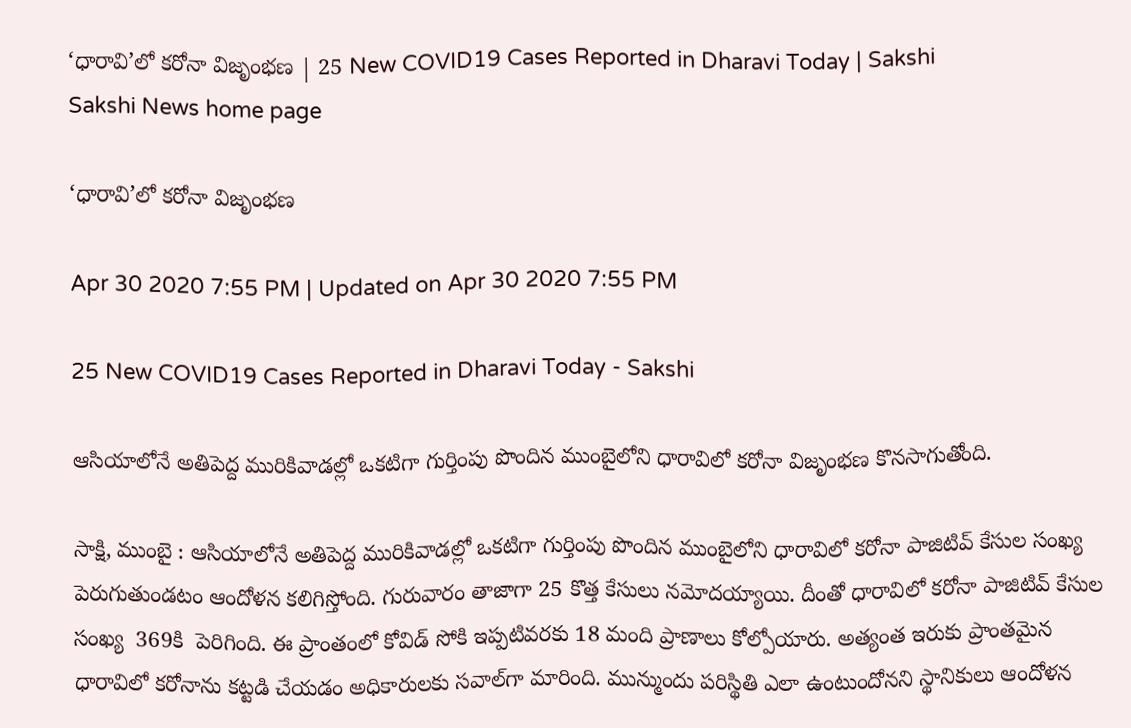‘ధారావి’లో కరోనా విజృంభణ | 25 New COVID19 Cases Reported in Dharavi Today | Sakshi
Sakshi News home page

‘ధారావి’లో కరోనా విజృంభణ

Apr 30 2020 7:55 PM | Updated on Apr 30 2020 7:55 PM

25 New COVID19 Cases Reported in Dharavi Today - Sakshi

ఆసియాలోనే అతిపెద్ద మురికివాడల్లో ఒకటిగా గుర్తింపు పొందిన ముంబైలోని ధారావిలో కరోనా విజృంభణ కొనసాగుతోంది.

సాక్షి, ముంబై : ఆసియాలోనే అతిపెద్ద మురికివాడల్లో ఒకటిగా గుర్తింపు పొందిన ముంబైలోని ధారావిలో కరోనా పాజిటివ్‌ కేసుల సంఖ్య పెరుగుతుండటం ఆందోళన కలిగిస్తోంది. గురువారం తాజాగా 25 కొత్త కేసులు నమోదయ్యాయి. దీంతో ధారావిలో కరోనా పాజిటివ్‌ కేసుల సంఖ్య  369కి  పెరిగింది. ఈ ప్రాంతంలో కోవిడ్‌ సోకి ఇప్పటివరకు 18 మంది ప్రాణాలు కోల్పోయారు. అత్యంత ఇరుకు ప్రాంతమైన ధారావిలో కరోనాను కట్టడి చేయడం అధికారులకు సవాల్‌గా మారింది. మున్ముందు పరిస్థితి ఎలా ఉంటుందోనని స్థానికులు ఆందోళన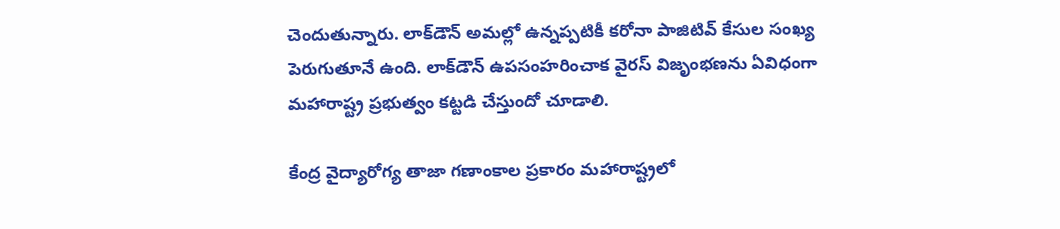చెందుతున్నారు. లాక్‌డౌన్‌ అమల్లో ఉన్నప్పటికీ కరోనా పాజిటివ్‌ కేసుల సంఖ్య పెరుగుతూనే ఉంది. లాక్‌డౌన్‌ ఉపసంహరించాక వైరస్‌ విజృంభణను ఏవిధంగా మహారాష్ట్ర ప్రభుత్వం కట్టడి చేస్తుందో చూడాలి.

కేంద్ర వైద్యారోగ్య తాజా గణాంకాల ప్రకారం మహారాష్ట్రలో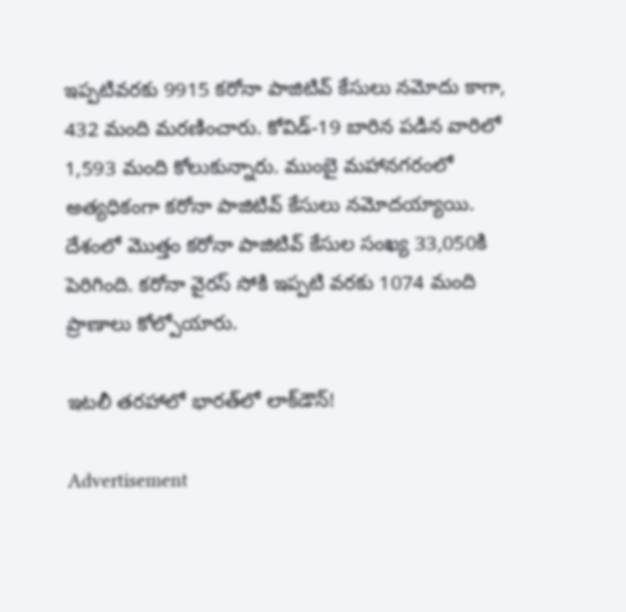ఇప్పటివరకు 9915 కరోనా పాజిటివ్‌ కేసులు నమోదు కాగా, 432 మంది మరణించారు. కోవిడ్‌-19 బారిన పడిన వారిలో 1,593 మంది కోలుకున్నారు. ముంబై మహానగరంలో అత్యధికంగా కరోనా పాజిటివ్‌ కేసులు నమోదయ్యాయి. దేశంలో మొత్తం కరోనా పాజిటివ్‌ కేసుల సంఖ్య 33,050కి పెరిగింది. కరోనా వైరస్‌ సోకి ఇప్పటి వరకు 1074 మంది ప్రాణాలు కోల్పోయారు.

ఇటలీ తరహాలో భారత్‌లో లాక్‌డౌన్‌!

Advertisement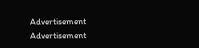Advertisement
Advertisement